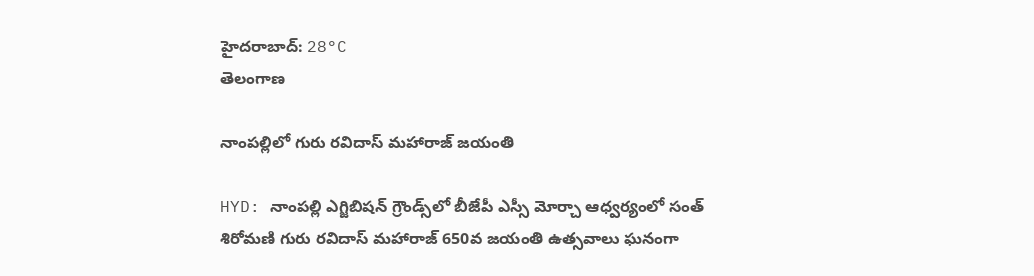హైదరాబాద్: 28°C
తెలంగాణ

నాంపల్లిలో గురు రవిదాస్ మహారాజ్ జయంతి

HYD: నాంపల్లి ఎగ్జిబిషన్ గ్రౌండ్స్‌లో బీజేపీ ఎస్సీ మోర్చా ఆధ్వర్యంలో సంత్ శిరోమణి గురు రవిదాస్ మహారాజ్ 650వ జయంతి ఉత్సవాలు ఘనంగా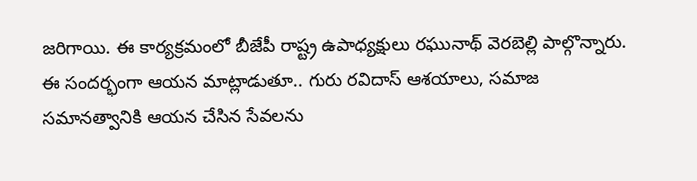జరిగాయి. ఈ కార్యక్రమంలో బీజేపీ రాష్ట్ర ఉపాధ్యక్షులు రఘునాథ్ వెరబెల్లి పాల్గొన్నారు. ఈ సందర్భంగా ఆయన మాట్లాడుతూ.. గురు రవిదాస్ ఆశయాలు, సమాజ సమానత్వానికి ఆయన చేసిన సేవలను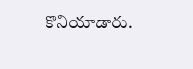కొనియాడారు.